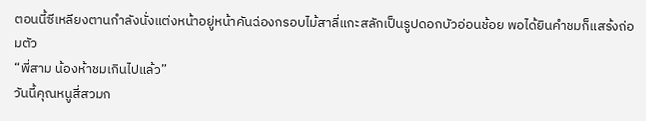ตอนนี้ซีเหลียงตานกำลังนั่งแต่งหน้าอยู่หน้าคันฉ่องกรอบไม้สาลี่แกะสลักเป็นรูปดอกบัวอ่อนช้อย พอได้ยินคำชมก็แสร้งถ่อมตัว
“พี่สาม น้องห้าชมเกินไปแล้ว”
วันนี้คุณหนูสี่สวมก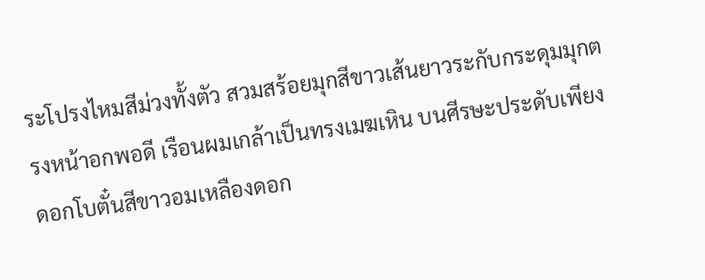ระโปรงไหมสีม่วงทั้งตัว สวมสร้อยมุกสีขาวเส้นยาวระกับกระดุมมุกตรงหน้าอกพอดี เรือนผมเกล้าเป็นทรงเมฆเหิน บนศีรษะประดับเพียงดอกโบตั๋นสีขาวอมเหลืองดอก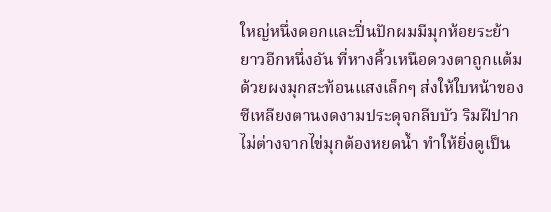ใหญ่หนึ่งดอกและปิ่นปักผมมีมุกห้อยระย้ายาวอีกหนึ่งอัน ที่หางคิ้วเหนือดวงตาถูกแต้มด้วยผงมุกสะท้อนแสงเล็กๆ ส่งให้ใบหน้าของซีเหลียงตานงดงามประดุจกลีบบัว ริมฝีปากไม่ต่างจากไข่มุกต้องหยดน้ำ ทำให้ยิ่งดูเป็น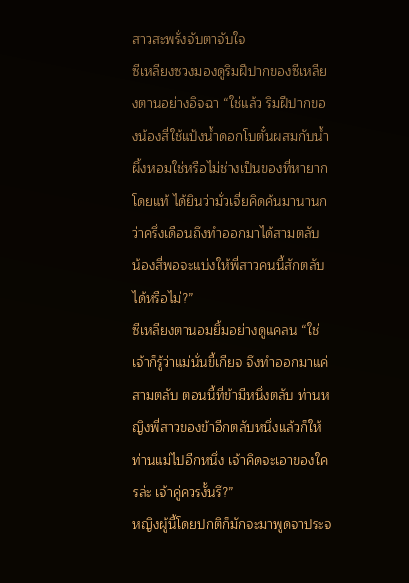สาวสะพรั่งจับตาจับใจ
ซีเหลียงซวงมองดูริมฝีปากของซีเหลียงตานอย่างอิจฉา “ใช่แล้ว ริมฝีปากของน้องสี่ใช้แป้งน้ำดอกโบตั๋นผสมกับน้ำผึ้งหอมใช่หรือไม่ช่างเป็นของที่หายากโดยแท้ ได้ยินว่ามั่วเจี่ยคิดค้นมานานกว่าครึ่งเดือนถึงทำออกมาได้สามตลับ น้องสี่พอจะแบ่งให้พี่สาวคนนี้สักตลับได้หรือไม่?”
ซีเหลียงตานอมยิ้มอย่างดูแคลน “ใช่ เจ้าก็รู้ว่าแม่นั่นขี้เกียจ จึงทำออกมาแค่สามตลับ ตอนนี้ที่ข้ามีหนึ่งตลับ ท่านหญิงพี่สาวของข้าอีกตลับหนึ่งแล้วก็ให้ท่านแม่ไปอีกหนึ่ง เจ้าคิดจะเอาของใครล่ะ เจ้าคู่ควรงั้นรึ?”
หญิงผู้นี้โดยปกติก็มักจะมาพูดจาประจ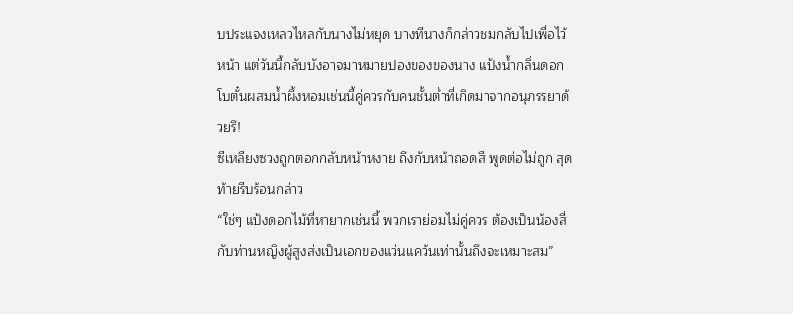บประแจงเหลวไหลกับนางไม่หยุด บางทีนางก็กล่าวชมกลับไปเพื่อไว้หน้า แต่วันนี้กลับบังอาจมาหมายปองของของนาง แป้งน้ำกลิ่นดอกโบตั๋นผสมน้ำผึ้งหอมเช่นนี้คู่ควรกับคนชั้นต่ำที่เกิดมาจากอนุภรรยาด้วยรึ!
ซีเหลียงซวงถูกตอกกลับหน้าหงาย ถึงกับหน้าถอดสี พูดต่อไม่ถูก สุดท้ายรีบร้อนกล่าว
“ใช่ๆ แป้งดอกไม้ที่หายากเช่นนี้ พวกเราย่อมไม่คู่ควร ต้องเป็นน้องสี่กับท่านหญิงผู้สูงส่งเป็นเอกของแว่นแคว้นเท่านั้นถึงจะเหมาะสม”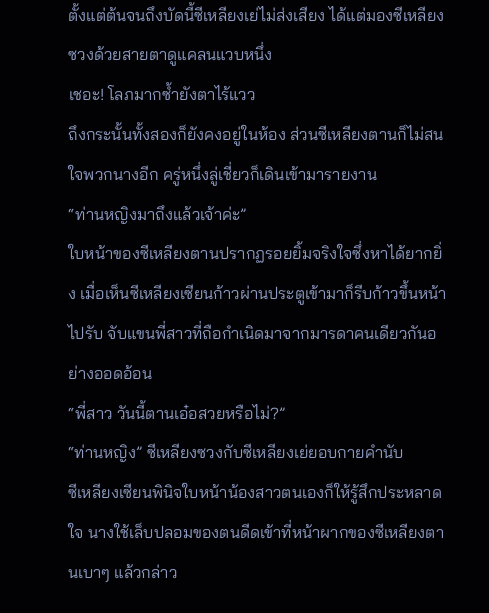ตั้งแต่ต้นจนถึงบัดนี้ซีเหลียงเย่ไม่ส่งเสียง ได้แต่มองซีเหลียงซวงด้วยสายตาดูแคลนแวบหนึ่ง
เชอะ! โลภมากซ้ำยังตาไร้แวว
ถึงกระนั้นทั้งสองก็ยังคงอยู่ในห้อง ส่วนซีเหลียงตานก็ไม่สนใจพวกนางอีก ครู่หนึ่งลู่เชี่ยวก็เดินเข้ามารายงาน
“ท่านหญิงมาถึงแล้วเจ้าค่ะ”
ใบหน้าของซีเหลียงตานปรากฏรอยยิ้มจริงใจซึ่งหาได้ยากยิ่ง เมื่อเห็นซีเหลียงเซียนก้าวผ่านประตูเข้ามาก็รีบก้าวขึ้นหน้าไปรับ จับแขนพี่สาวที่ถือกำเนิดมาจากมารดาคนเดียวกันอย่างออดอ้อน
“พี่สาว วันนี้ตานเอ๋อสวยหรือไม่?”
“ท่านหญิง” ซีเหลียงซวงกับซีเหลียงเย่ยอบกายคำนับ
ซีเหลียงเซียนพินิจใบหน้าน้องสาวตนเองก็ให้รู้สึกประหลาดใจ นางใช้เล็บปลอมของตนดีดเข้าที่หน้าผากของซีเหลียงตานเบาๆ แล้วกล่าว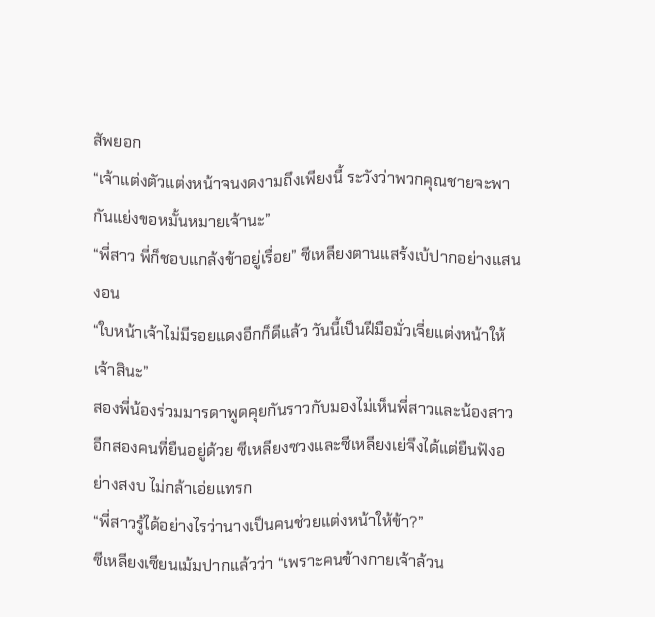สัพยอก
“เจ้าแต่งตัวแต่งหน้าจนงดงามถึงเพียงนี้ ระวังว่าพวกคุณชายจะพากันแย่งขอหมั้นหมายเจ้านะ”
“พี่สาว พี่ก็ชอบแกล้งข้าอยู่เรื่อย” ซีเหลียงตานแสร้งเบ้ปากอย่างแสนงอน
“ใบหน้าเจ้าไม่มีรอยแดงอีกก็ดีแล้ว วันนี้เป็นฝีมือมั่วเจี่ยแต่งหน้าให้เจ้าสินะ”
สองพี่น้องร่วมมารดาพูดคุยกันราวกับมองไม่เห็นพี่สาวและน้องสาวอีกสองคนที่ยืนอยู่ด้วย ซีเหลียงซวงและซีเหลียงเย่จึงได้แต่ยืนฟังอย่างสงบ ไม่กล้าเอ่ยแทรก
“พี่สาวรู้ได้อย่างไรว่านางเป็นคนช่วยแต่งหน้าให้ข้า?”
ซีเหลียงเซียนเม้มปากแล้วว่า “เพราะคนข้างกายเจ้าล้วน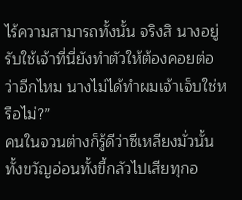ไร้ความสามารถทั้งนั้น จริงสิ นางอยู่รับใช้เจ้าที่นี่ยังทำตัวให้ต้องคอยต่อว่าอีกไหม นางไม่ได้ทำผมเจ้าเจ็บใช่หรือไม่?”
คนในจวนต่างก็รู้ดีว่าซีเหลียงมั่วนั้นทั้งขวัญอ่อนทั้งขี้กลัวไปเสียทุกอ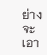ย่าง จะเอา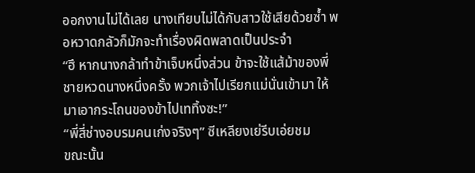ออกงานไม่ได้เลย นางเทียบไม่ได้กับสาวใช้เสียด้วยซ้ำ พอหวาดกลัวก็มักจะทำเรื่องผิดพลาดเป็นประจำ
“ฮึ หากนางกล้าทำข้าเจ็บหนึ่งส่วน ข้าจะใช้แส้ม้าของพี่ชายหวดนางหนึ่งครั้ง พวกเจ้าไปเรียกแม่นั่นเข้ามา ให้มาเอากระโถนของข้าไปเททิ้งซะ!”
“พี่สี่ช่างอบรมคนเก่งจริงๆ” ซีเหลียงเย่รีบเอ่ยชม
ขณะนั้น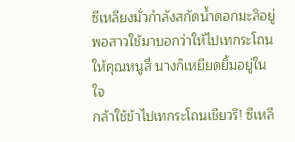ซีเหลียงมั่วกำลังสกัดน้ำดอกมะลิอยู่ พอสาวใช้มาบอกว่าให้ไปเทกระโถนให้คุณหนูสี่ นางก็เหยียดยิ้มอยู่ในใจ
กล้าใช้ข้าไปเทกระโถนเชียวรึ! ซีเหลี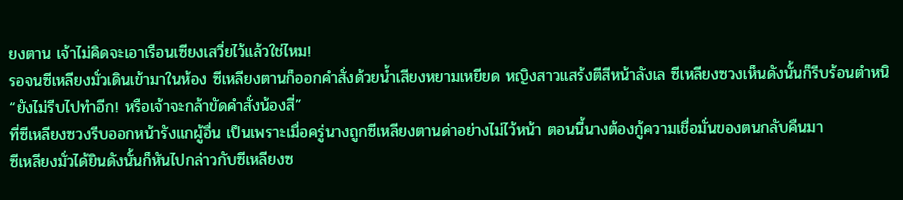ยงตาน เจ้าไม่คิดจะเอาเรือนเซียงเสวี่ยไว้แล้วใช่ไหม!
รอจนซีเหลียงมั่วเดินเข้ามาในห้อง ซีเหลียงตานก็ออกคำสั่งด้วยน้ำเสียงหยามเหยียด หญิงสาวแสร้งตีสีหน้าลังเล ซีเหลียงซวงเห็นดังนั้นก็รีบร้อนตำหนิ
“ยังไม่รีบไปทำอีก! หรือเจ้าจะกล้าขัดคำสั่งน้องสี่”
ที่ซีเหลียงซวงรีบออกหน้ารังแกผู้อื่น เป็นเพราะเมื่อครู่นางถูกซีเหลียงตานด่าอย่างไม่ไว้หน้า ตอนนี้นางต้องกู้ความเชื่อมั่นของตนกลับคืนมา
ซีเหลียงมั่วได้ยินดังนั้นก็หันไปกล่าวกับซีเหลียงซ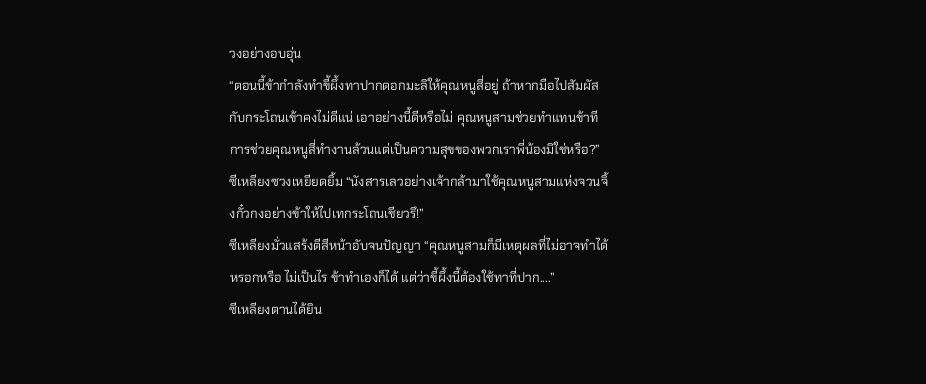วงอย่างอบอุ่น
“ตอนนี้ข้ากำลังทำขี้ผึ้งทาปากดอกมะลิให้คุณหนูสี่อยู่ ถ้าหากมือไปสัมผัสกับกระโถนเข้าคงไม่ดีแน่ เอาอย่างนี้ดีหรือไม่ คุณหนูสามช่วยทำแทนข้าที การช่วยคุณหนูสี่ทำงานล้วนแต่เป็นความสุขของพวกเราพี่น้องมิใช่หรือ?”
ซีเหลียงซวงเหยียดยิ้ม “นังสารเลวอย่างเจ้ากล้ามาใช้คุณหนูสามแห่งจวนจิ้งกั๋วกงอย่างข้าให้ไปเทกระโถนเชียวรึ!”
ซีเหลียงมั่วแสร้งตีสีหน้าอับจนปัญญา “คุณหนูสามก็มีเหตุผลที่ไม่อาจทำได้หรอกหรือ ไม่เป็นไร ข้าทำเองก็ได้ แต่ว่าขี้ผึ้งนี้ต้องใช้ทาที่ปาก....”
ซีเหลียงตานได้ยิน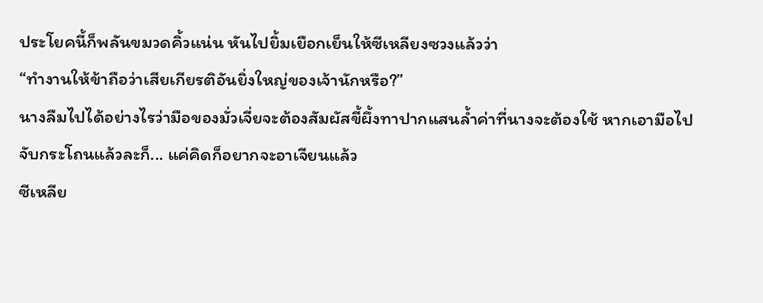ประโยคนี้ก็พลันขมวดคิ้วแน่น หันไปยิ้มเยือกเย็นให้ซีเหลียงซวงแล้วว่า
“ทำงานให้ข้าถือว่าเสียเกียรติอันยิ่งใหญ่ของเจ้านักหรือ?”
นางลืมไปได้อย่างไรว่ามือของมั่วเจี่ยจะต้องสัมผัสขี้ผึ้งทาปากแสนล้ำค่าที่นางจะต้องใช้ หากเอามือไปจับกระโถนแล้วละก็... แค่คิดก็อยากจะอาเจียนแล้ว
ซีเหลีย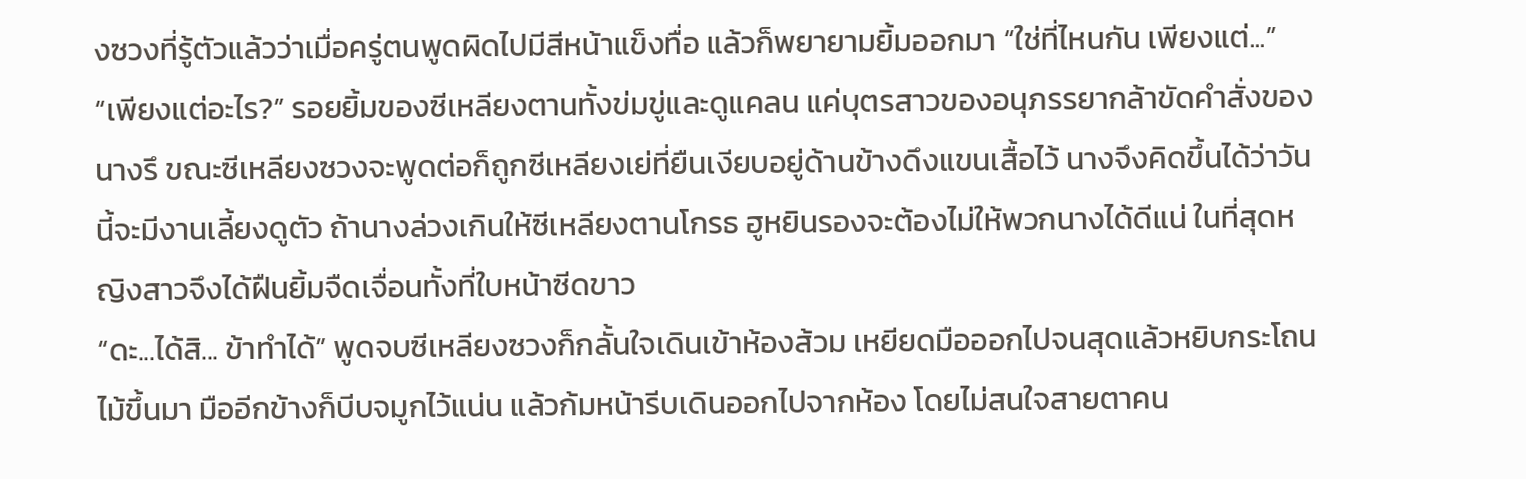งซวงที่รู้ตัวแล้วว่าเมื่อครู่ตนพูดผิดไปมีสีหน้าแข็งทื่อ แล้วก็พยายามยิ้มออกมา “ใช่ที่ไหนกัน เพียงแต่...”
“เพียงแต่อะไร?” รอยยิ้มของซีเหลียงตานทั้งข่มขู่และดูแคลน แค่บุตรสาวของอนุภรรยากล้าขัดคำสั่งของนางรึ ขณะซีเหลียงซวงจะพูดต่อก็ถูกซีเหลียงเย่ที่ยืนเงียบอยู่ด้านข้างดึงแขนเสื้อไว้ นางจึงคิดขึ้นได้ว่าวันนี้จะมีงานเลี้ยงดูตัว ถ้านางล่วงเกินให้ซีเหลียงตานโกรธ ฮูหยินรองจะต้องไม่ให้พวกนางได้ดีแน่ ในที่สุดหญิงสาวจึงได้ฝืนยิ้มจืดเจื่อนทั้งที่ใบหน้าซีดขาว
“ดะ...ได้สิ... ข้าทำได้” พูดจบซีเหลียงซวงก็กลั้นใจเดินเข้าห้องส้วม เหยียดมือออกไปจนสุดแล้วหยิบกระโถนไม้ขึ้นมา มืออีกข้างก็บีบจมูกไว้แน่น แล้วก้มหน้ารีบเดินออกไปจากห้อง โดยไม่สนใจสายตาคน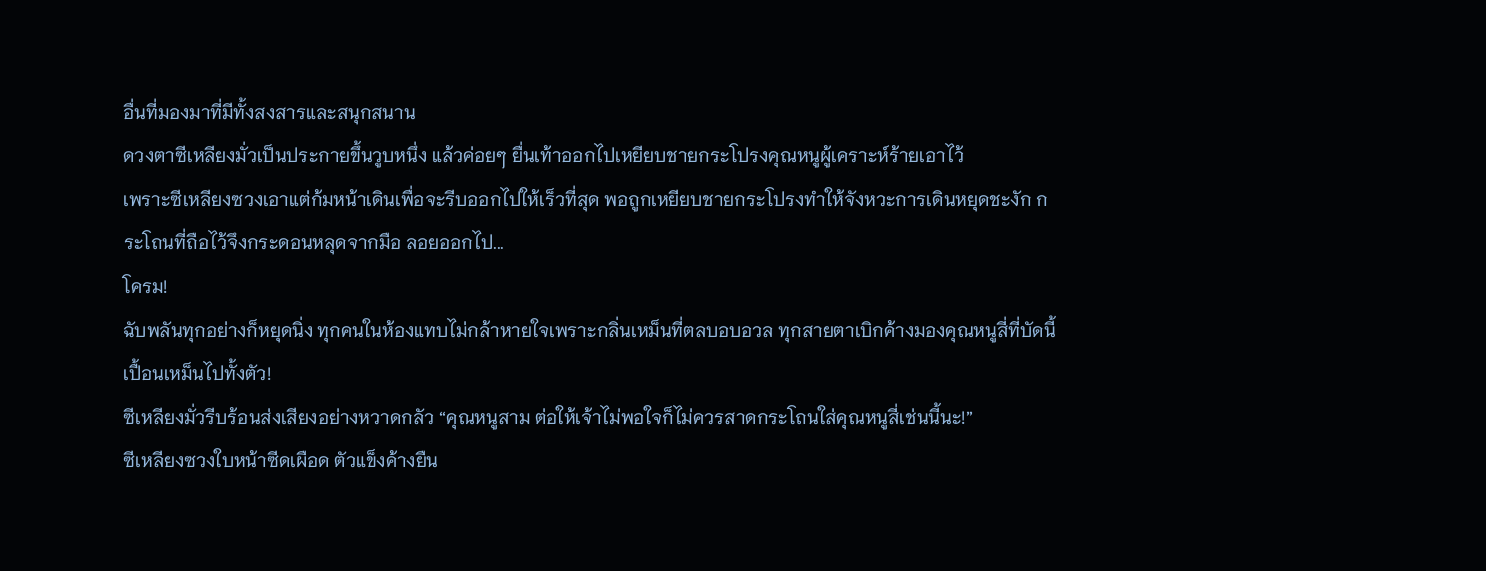อื่นที่มองมาที่มีทั้งสงสารและสนุกสนาน
ดวงตาซีเหลียงมั่วเป็นประกายขึ้นวูบหนึ่ง แล้วค่อยๆ ยื่นเท้าออกไปเหยียบชายกระโปรงคุณหนูผู้เคราะห์ร้ายเอาไว้
เพราะซีเหลียงซวงเอาแต่ก้มหน้าเดินเพื่อจะรีบออกไปให้เร็วที่สุด พอถูกเหยียบชายกระโปรงทำให้จังหวะการเดินหยุดชะงัก กระโถนที่ถือไว้จึงกระดอนหลุดจากมือ ลอยออกไป...
โครม!
ฉับพลันทุกอย่างก็หยุดนิ่ง ทุกคนในห้องแทบไม่กล้าหายใจเพราะกลิ่นเหม็นที่ตลบอบอวล ทุกสายตาเบิกค้างมองคุณหนูสี่ที่บัดนี้เปื้อนเหม็นไปทั้งตัว!
ซีเหลียงมั่วรีบร้อนส่งเสียงอย่างหวาดกลัว “คุณหนูสาม ต่อให้เจ้าไม่พอใจก็ไม่ควรสาดกระโถนใส่คุณหนูสี่เช่นนี้นะ!”
ซีเหลียงซวงใบหน้าซีดเผือด ตัวแข็งค้างยืน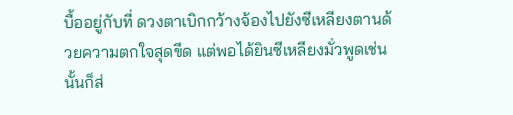บื้ออยู่กับที่ ดวงตาเบิกกว้างจ้องไปยังซีเหลียงตานด้วยความตกใจสุดขีด แต่พอได้ยินซีเหลียงมั่วพูดเช่นนั้นก็ส่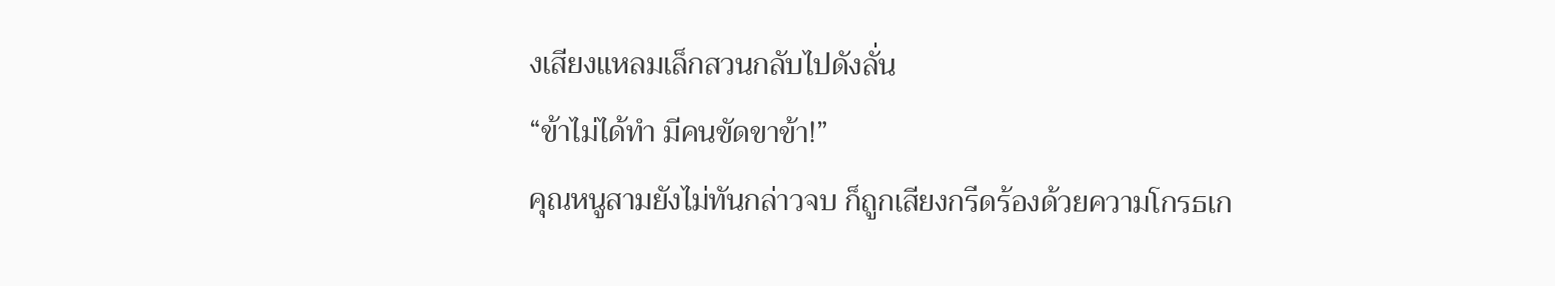งเสียงแหลมเล็กสวนกลับไปดังลั่น
“ข้าไม่ได้ทำ มีคนขัดขาข้า!”
คุณหนูสามยังไม่ทันกล่าวจบ ก็ถูกเสียงกรีดร้องด้วยความโกรธเก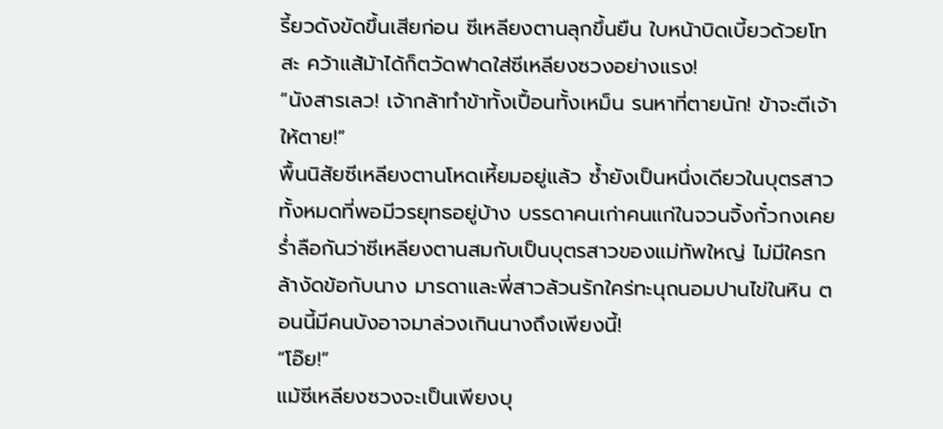รี้ยวดังขัดขึ้นเสียก่อน ซีเหลียงตานลุกขึ้นยืน ใบหน้าบิดเบี้ยวด้วยโทสะ คว้าแส้ม้าได้ก็ตวัดฟาดใส่ซีเหลียงซวงอย่างแรง!
“นังสารเลว! เจ้ากล้าทำข้าทั้งเปื้อนทั้งเหม็น รนหาที่ตายนัก! ข้าจะตีเจ้าให้ตาย!”
พื้นนิสัยซีเหลียงตานโหดเหี้ยมอยู่แล้ว ซ้ำยังเป็นหนึ่งเดียวในบุตรสาวทั้งหมดที่พอมีวรยุทธอยู่บ้าง บรรดาคนเก่าคนแก่ในจวนจิ้งกั๋วกงเคยร่ำลือกันว่าซีเหลียงตานสมกับเป็นบุตรสาวของแม่ทัพใหญ่ ไม่มีใครกล้างัดข้อกับนาง มารดาและพี่สาวล้วนรักใคร่ทะนุถนอมปานไข่ในหิน ตอนนี้มีคนบังอาจมาล่วงเกินนางถึงเพียงนี้!
“โอ๊ย!”
แม้ซีเหลียงซวงจะเป็นเพียงบุ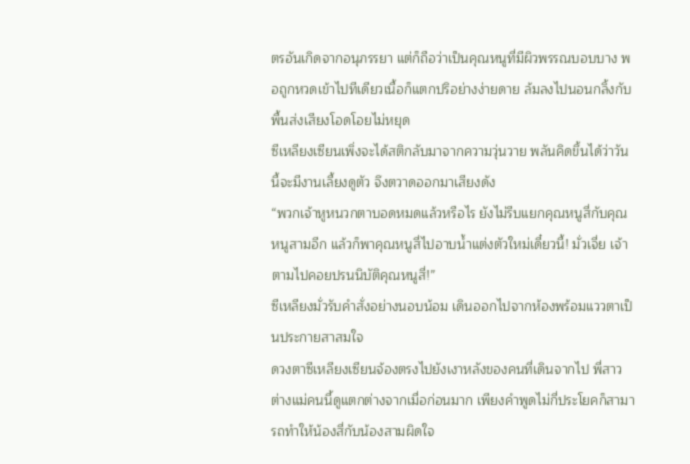ตรอันเกิดจากอนุภรรยา แต่ก็ถือว่าเป็นคุณหนูที่มีผิวพรรณบอบบาง พอถูกหวดเข้าไปทีเดียวเนื้อก็แตกปริอย่างง่ายดาย ล้มลงไปนอนกลิ้งกับพื้นส่งเสียงโอดโอยไม่หยุด
ซีเหลียงเซียนเพิ่งจะได้สติกลับมาจากความวุ่นวาย พลันคิดขึ้นได้ว่าวันนี้จะมีงานเลี้ยงดูตัว จึงตวาดออกมาเสียงดัง
“พวกเจ้าหูหนวกตาบอดหมดแล้วหรือไร ยังไม่รีบแยกคุณหนูสี่กับคุณหนูสามอีก แล้วก็พาคุณหนูสี่ไปอาบน้ำแต่งตัวใหม่เดี๋ยวนี้! มั่วเจี่ย เจ้าตามไปคอยปรนนิบัติคุณหนูสี่!”
ซีเหลียงมั่วรับคำสั่งอย่างนอบน้อม เดินออกไปจากห้องพร้อมแววตาเป็นประกายสาสมใจ
ดวงตาซีเหลียงเซียนจ้องตรงไปยังเงาหลังของคนที่เดินจากไป พี่สาวต่างแม่คนนี้ดูแตกต่างจากเมื่อก่อนมาก เพียงคำพูดไม่กี่ประโยคก็สามารถทำให้น้องสี่กับน้องสามผิดใจ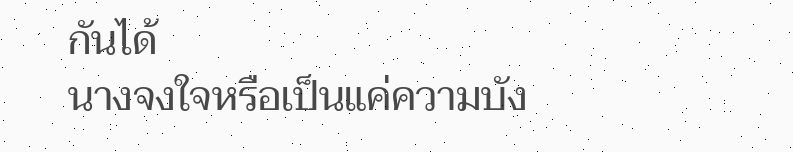กันได้
นางจงใจหรือเป็นแค่ความบัง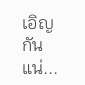เอิญกันแน่...